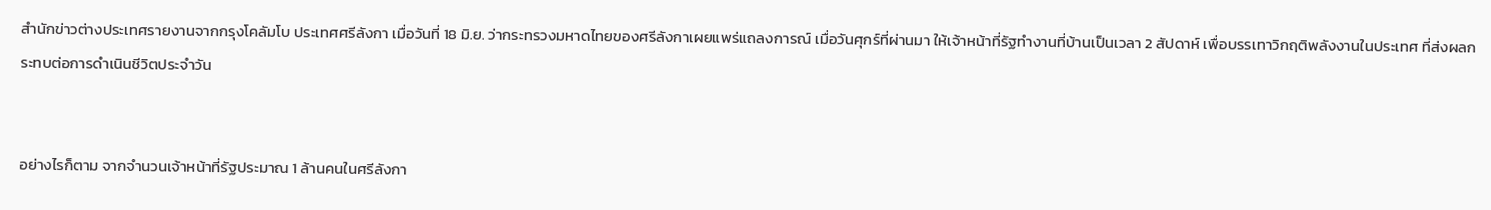สำนักข่าวต่างประเทศรายงานจากกรุงโคลัมโบ ประเทศศรีลังกา เมื่อวันที่ 18 มิ.ย. ว่ากระทรวงมหาดไทยของศรีลังกาเผยแพร่แถลงการณ์ เมื่อวันศุกร์ที่ผ่านมา ให้เจ้าหน้าที่รัฐทำงานที่บ้านเป็นเวลา 2 สัปดาห์ เพื่อบรรเทาวิกฤติพลังงานในประเทศ ที่ส่งผลกระทบต่อการดำเนินชีวิตประจำวัน


อย่างไรก็ตาม จากจำนวนเจ้าหน้าที่รัฐประมาณ 1 ล้านคนในศรีลังกา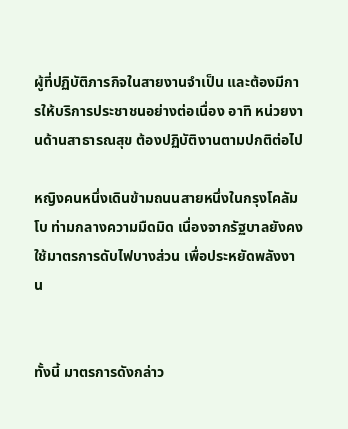ผู้ที่ปฏิบัติภารกิจในสายงานจำเป็น และต้องมีการให้บริการประชาชนอย่างต่อเนื่อง อาทิ หน่วยงานด้านสาธารณสุข ต้องปฏิบัติงานตามปกติต่อไป

หญิงคนหนึ่งเดินข้ามถนนสายหนึ่งในกรุงโคลัมโบ ท่ามกลางความมืดมิด เนื่องจากรัฐบาลยังคงใช้มาตรการดับไฟบางส่วน เพื่อประหยัดพลังงาน


ทั้งนี้ มาตรการดังกล่าว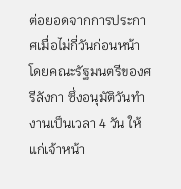ต่อยอดจากการประกาศเมื่อไม่กี่วันก่อนหน้า โดยคณะรัฐมนตรีของศรีลังกา ซึ่งอนุมัติวันทำงานเป็นเวลา 4 วัน ให้แก่เจ้าหน้า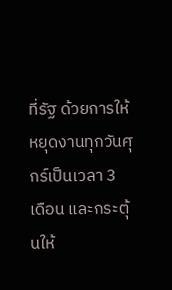ที่รัฐ ด้วยการให้หยุดงานทุกวันศุกร์เป็นเวลา 3 เดือน และกระตุ้นให้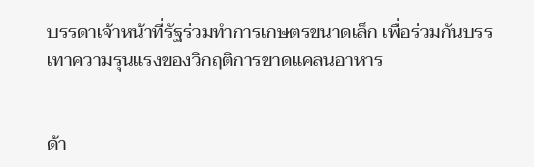บรรดาเจ้าหน้าที่รัฐร่วมทำการเกษตรขนาดเล็ก เพื่อร่วมกันบรรเทาความรุนแรงของวิกฤติการขาดแคลนอาหาร


ด้า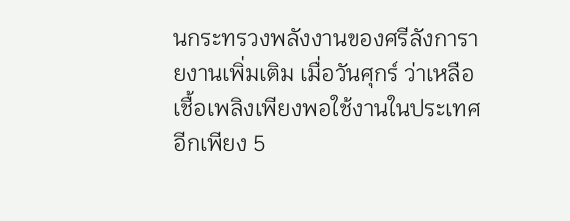นกระทรวงพลังงานของศรีลังการายงานเพิ่มเติม เมื่อวันศุกร์ ว่าเหลือเชื้อเพลิงเพียงพอใช้งานในประเทศอีกเพียง 5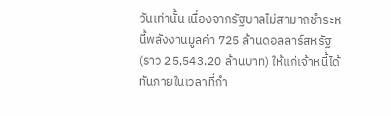วันเท่านั้น เนื่องจากรัฐบาลไม่สามาถชำระหนี้พลังงานมูลค่า 725 ล้านดอลลาร์สหรัฐ (ราว 25,543.20 ล้านบาท) ให้แก่เจ้าหนี้ได้ทันภายในเวลาที่กำ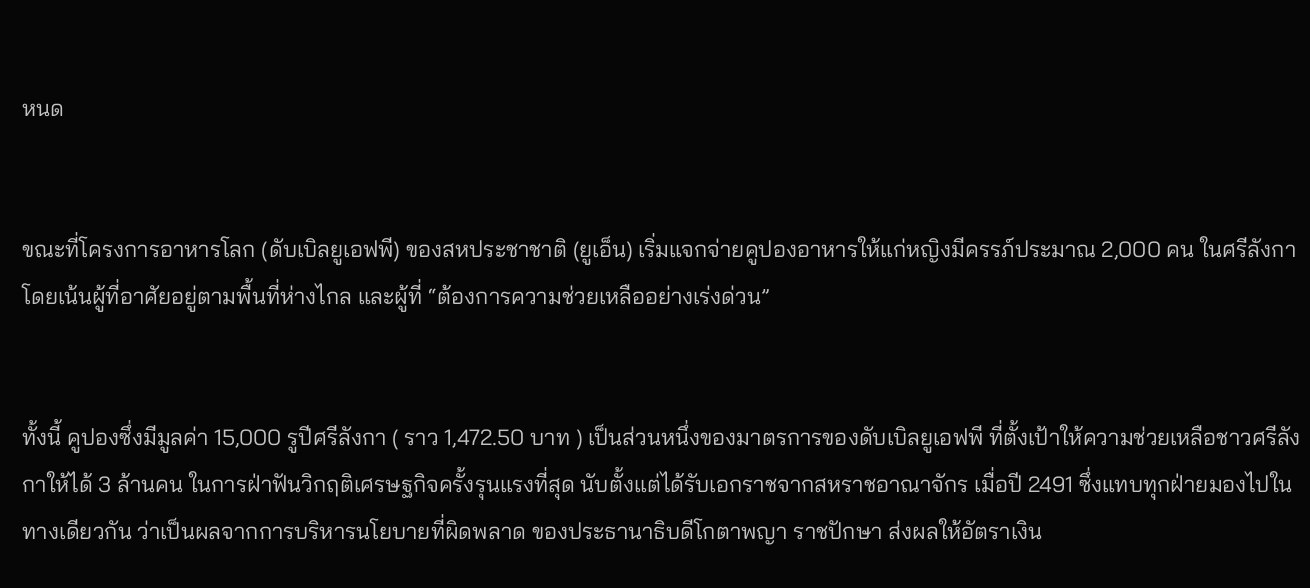หนด


ขณะที่โครงการอาหารโลก (ดับเบิลยูเอฟพี) ของสหประชาชาติ (ยูเอ็น) เริ่มแจกจ่ายคูปองอาหารให้แก่หญิงมีครรภ์ประมาณ 2,000 คน ในศรีลังกา โดยเน้นผู้ที่อาศัยอยู่ตามพื้นที่ห่างไกล และผู้ที่ “ต้องการความช่วยเหลืออย่างเร่งด่วน”


ทั้งนี้ คูปองซึ่งมีมูลค่า 15,000 รูปีศรีลังกา ( ราว 1,472.50 บาท ) เป็นส่วนหนึ่งของมาตรการของดับเบิลยูเอฟพี ที่ตั้งเป้าให้ความช่วยเหลือชาวศรีลังกาให้ได้ 3 ล้านคน ในการฝ่าฟันวิกฤติเศรษฐกิจครั้งรุนแรงที่สุด นับตั้งแต่ได้รับเอกราชจากสหราชอาณาจักร เมื่อปี 2491 ซึ่งแทบทุกฝ่ายมองไปในทางเดียวกัน ว่าเป็นผลจากการบริหารนโยบายที่ผิดพลาด ของประธานาธิบดีโกตาพญา ราชปักษา ส่งผลให้อัตราเงิน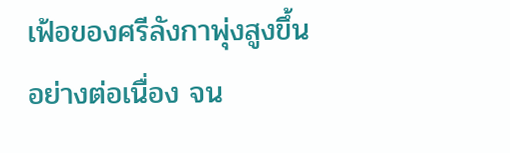เฟ้อของศรีลังกาพุ่งสูงขึ้นอย่างต่อเนื่อง จน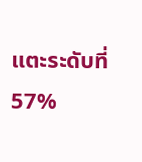แตะระดับที่ 57%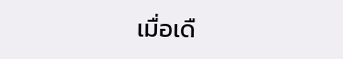เมื่อเดื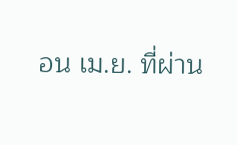อน เม.ย. ที่ผ่าน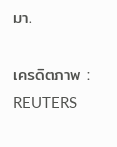มา.

เครดิตภาพ : REUTERS